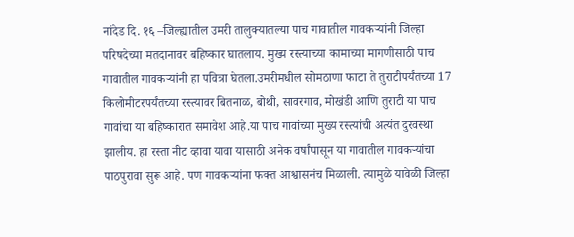नांदेड दि. १६ –जिल्ह्यातील उमरी तालुक्यातल्या पाच गावातील गावकऱ्यांनी जिल्हा परिषदेच्या मतदानावर बहिष्कार घातलाय. मुख्य रस्त्याच्या कामाच्या मागणीसाठी पाच गावातील गावकऱ्यांनी हा पवित्रा घेतला.उमरीमधील सोमठाणा फाटा ते तुराटीपर्यंतच्या 17 किलोमीटरपर्यंतच्या रस्त्यावर बितनाळ, बोथी, सावरगाव, मोखंडी आणि तुराटी या पाच गावांचा या बहिष्कारात समावेश आहे.या पाच गावांच्या मुख्य रस्त्यांची अत्यंत दुरवस्था झालीय. हा रस्ता नीट व्हावा यावा यासाठी अनेक वर्षांपासून या गावातील गावकऱ्यांचा पाठपुरावा सुरू आहे. पण गावकऱ्यांना फक्त आश्वासनंच मिळाली. त्यामुळे यावेळी जिल्हा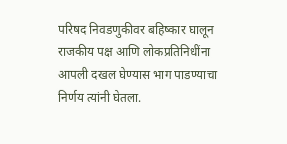परिषद निवडणुकीवर बहिष्कार घालून राजकीय पक्ष आणि लोकप्रतिनिधींना आपली दखल घेण्यास भाग पाडण्याचा निर्णय त्यांनी घेतला.